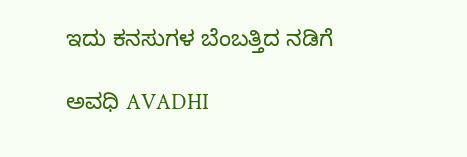ಇದು ಕನಸುಗಳ ಬೆಂಬತ್ತಿದ ನಡಿಗೆ‍

ಅವಧಿ AVADHI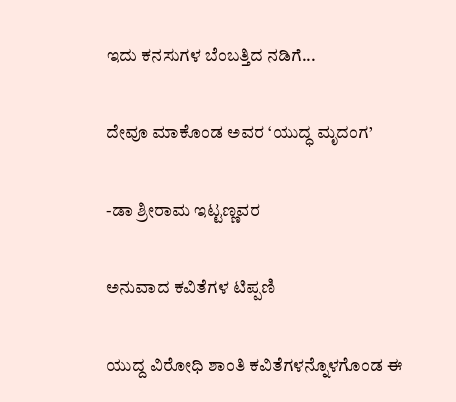ಇದು ಕನಸುಗಳ ಬೆಂಬತ್ತಿದ ನಡಿಗೆ...

ದೇವೂ ಮಾಕೊಂಡ ಅವರ ‘ಯುದ್ಧ ಮೃದಂಗ’

-ಡಾ ಶ್ರೀರಾಮ ಇಟ್ಟಣ್ಣವರ

ಅನುವಾದ ಕವಿತೆಗಳ ಟಿಪ್ಪಣಿ

ಯುದ್ದ ವಿರೋಧಿ ಶಾಂತಿ ಕವಿತೆಗಳನ್ನೊಳಗೊಂಡ ಈ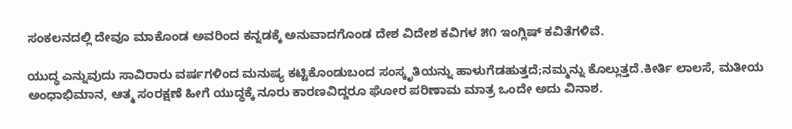ಸಂಕಲನದಲ್ಲಿ ದೇವೂ ಮಾಕೊಂಡ ಅವರಿಂದ ಕನ್ನಡಕ್ಕೆ ಅನುವಾದಗೊಂಡ ದೇಶ ವಿದೇಶ ಕವಿಗಳ ೫೧ ಇಂಗ್ಲಿಷ್ ಕವಿತೆಗಳಿವೆ.

ಯುದ್ಧ ಎನ್ನುವುದು ಸಾವಿರಾರು ವರ್ಷಗಳಿಂದ ಮನುಷ್ಯ ಕಟ್ಟಿಕೊಂಡುಬಂದ ಸಂಸ್ಕೃತಿಯನ್ನು ಹಾಳುಗೆಡಹುತ್ತದೆ;ನಮ್ಮನ್ನು ಕೊಲ್ಲುತ್ತದೆ.ಕೀರ್ತಿ ಲಾಲಸೆ, ಮತೀಯ ಅಂಧಾಭಿಮಾನ, ಆತ್ಮ ಸಂರಕ್ಷಣೆ ಹೀಗೆ ಯುದ್ಧಕ್ಕೆ ನೂರು ಕಾರಣವಿದ್ದರೂ ಘೋರ ಪರಿಣಾಮ ಮಾತ್ರ ಒಂದೇ ಅದು ವಿನಾಶ.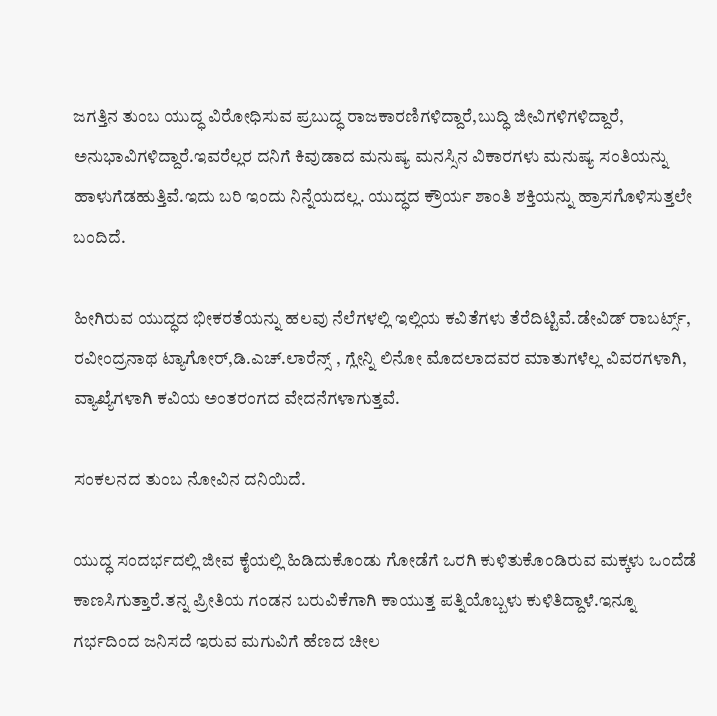ಜಗತ್ತಿನ ತುಂಬ ಯುದ್ಧ ವಿರೋಧಿಸುವ ಪ್ರಬುದ್ಧ ರಾಜಕಾರಣಿಗಳಿದ್ದಾರೆ,ಬುದ್ಧಿ ಜೀವಿಗಳಿಗಳಿದ್ದಾರೆ, ಅನುಭಾವಿಗಳಿದ್ದಾರೆ.ಇವರೆಲ್ಲರ ದನಿಗೆ ಕಿವುಡಾದ ಮನುಷ್ಯ ಮನಸ್ಸಿನ ವಿಕಾರಗಳು ಮನುಷ್ಯ ಸಂತಿಯನ್ನು ಹಾಳುಗೆಡಹುತ್ತಿವೆ.ಇದು ಬರಿ ಇಂದು ನಿನ್ನೆಯದಲ್ಲ. ಯುದ್ಧದ ಕ್ರೌರ್ಯ ಶಾಂತಿ ಶಕ್ತಿಯನ್ನು ಹ್ರಾಸಗೊಳಿಸುತ್ತಲೇ ಬಂದಿದೆ.

ಹೀಗಿರುವ ಯುದ್ಧದ ಭೀಕರತೆಯನ್ನು ಹಲವು ನೆಲೆಗಳಲ್ಲಿ ಇಲ್ಲಿಯ ಕವಿತೆಗಳು ತೆರೆದಿಟ್ಟಿವೆ.ಡೇವಿಡ್ ರಾಬರ್ಟ್ಸ್, ರವೀಂದ್ರನಾಥ ಟ್ಯಾಗೋರ್,ಡಿ.ಎಚ್.ಲಾರೆನ್ಸ್ , ಗ್ಲೇನ್ನಿ ಲಿನೋ ಮೊದಲಾದವರ ಮಾತುಗಳೆಲ್ಲ ವಿವರಗಳಾಗಿ, ವ್ಯಾಖ್ಯೆಗಳಾಗಿ ಕವಿಯ ಅಂತರಂಗದ ವೇದನೆಗಳಾಗುತ್ತವೆ.

ಸಂಕಲನದ ತುಂಬ ನೋವಿನ ದನಿಯಿದೆ.

ಯುದ್ಧ ಸಂದರ್ಭದಲ್ಲಿ ಜೀವ ಕೈಯಲ್ಲಿ ಹಿಡಿದುಕೊಂಡು ಗೋಡೆಗೆ ಒರಗಿ ಕುಳಿತುಕೊಂಡಿರುವ ಮಕ್ಕಳು ಒಂದೆಡೆ ಕಾಣಸಿಗುತ್ತಾರೆ.ತನ್ನ ಪ್ರೀತಿಯ ಗಂಡನ ಬರುವಿಕೆಗಾಗಿ ಕಾಯುತ್ತ ಪತ್ನಿಯೊಬ್ಬಳು ಕುಳಿತಿದ್ದಾಳೆ.ಇನ್ನೂ ಗರ್ಭದಿಂದ ಜನಿಸದೆ ಇರುವ ಮಗುವಿಗೆ ಹೆಣದ ಚೀಲ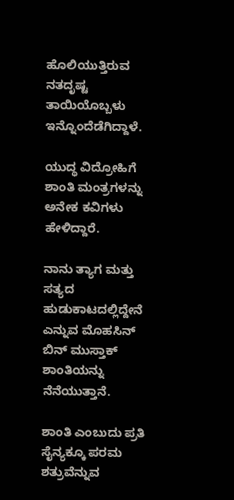ಹೊಲಿಯುತ್ತಿರುವ ನತದೃಷ್ಟ ತಾಯಿಯೊಬ್ಬಳು ಇನ್ನೊಂದೆಡೆಗಿದ್ದಾಳೆ.

ಯುದ್ಧ ವಿದ್ರೋಹಿಗೆ ಶಾಂತಿ ಮಂತ್ರಗಳನ್ನು ಅನೇಕ ಕವಿಗಳು ಹೇಳಿದ್ದಾರೆ.

ನಾನು ತ್ಯಾಗ ಮತ್ತು ಸತ್ಯದ ಹುಡುಕಾಟದಲ್ಲಿದ್ದೇನೆ ಎನ್ನುವ ಮೊಹಸಿನ್ ಬಿನ್ ಮುಸ್ತಾಕ್ ಶಾಂತಿಯನ್ನು ನೆನೆಯುತ್ತಾನೆ.

ಶಾಂತಿ ಎಂಬುದು ಪ್ರತಿ ಸೈನ್ಯಕ್ಕೂ ಪರಮ ಶತ್ರುವೆನ್ನುವ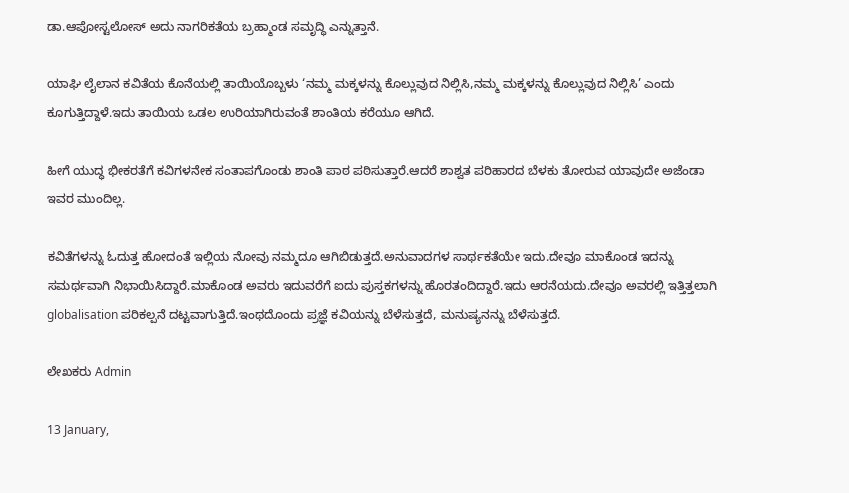ಡಾ.ಆಪೋಸ್ಟಲೋಸ್ ಅದು ನಾಗರಿಕತೆಯ ಬ್ರಹ್ಮಾಂಡ ಸಮೃದ್ಧಿ ಎನ್ನುತ್ತಾನೆ.

ಯಾಘಿ ಲೈಲಾನ ಕವಿತೆಯ ಕೊನೆಯಲ್ಲಿ ತಾಯಿಯೊಬ್ಬಳು ‘ನಮ್ಮ ಮಕ್ಕಳನ್ನು ಕೊಲ್ಲುವುದ ನಿಲ್ಲಿಸಿ,ನಮ್ಮ ಮಕ್ಕಳನ್ನು ಕೊಲ್ಲುವುದ ನಿಲ್ಲಿಸಿ’ ಎಂದು ಕೂಗುತ್ತಿದ್ದಾಳೆ.ಇದು ತಾಯಿಯ ಒಡಲ ಉರಿಯಾಗಿರುವಂತೆ ಶಾಂತಿಯ ಕರೆಯೂ ಆಗಿದೆ.

ಹೀಗೆ ಯುದ್ಧ ಭೀಕರತೆಗೆ ಕವಿಗಳನೇಕ ಸಂತಾಪಗೊಂಡು ಶಾಂತಿ ಪಾಠ ಪಠಿಸುತ್ತಾರೆ.ಆದರೆ ಶಾಶ್ವತ ಪರಿಹಾರದ ಬೆಳಕು ತೋರುವ ಯಾವುದೇ ಅಜೆಂಡಾ ಇವರ ಮುಂದಿಲ್ಲ.

ಕವಿತೆಗಳನ್ನು ಓದುತ್ತ ಹೋದಂತೆ ಇಲ್ಲಿಯ ನೋವು ನಮ್ಮದೂ ಆಗಿಬಿಡುತ್ತದೆ.ಅನುವಾದಗಳ ಸಾರ್ಥಕತೆಯೇ ಇದು.ದೇವೂ ಮಾಕೊಂಡ ಇದನ್ನು ಸಮರ್ಥವಾಗಿ ನಿಭಾಯಿಸಿದ್ದಾರೆ.ಮಾಕೊಂಡ ಅವರು ಇದುವರೆಗೆ ಐದು ಪುಸ್ತಕಗಳನ್ನು ಹೊರತಂದಿದ್ದಾರೆ.ಇದು ಆರನೆಯದು.ದೇವೂ ಅವರಲ್ಲಿ ಇತ್ತಿತ್ತಲಾಗಿ globalisation ಪರಿಕಲ್ಪನೆ ದಟ್ಟವಾಗುತ್ತಿದೆ.ಇಂಥದೊಂದು ಪ್ರಜ್ಞೆ ಕವಿಯನ್ನು ಬೆಳೆಸುತ್ತದೆ, ಮನುಷ್ಯನನ್ನು ಬೆಳೆಸುತ್ತದೆ.

ಲೇಖಕರು Admin

13 January,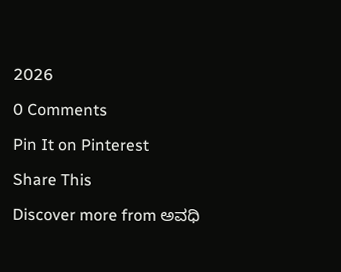2026

0 Comments

Pin It on Pinterest

Share This

Discover more from ಅವಧಿ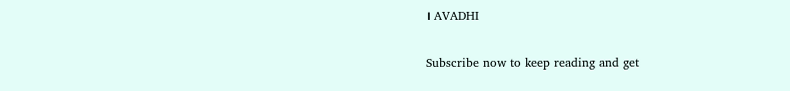। AVADHI

Subscribe now to keep reading and get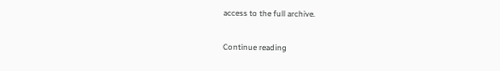access to the full archive.

Continue reading